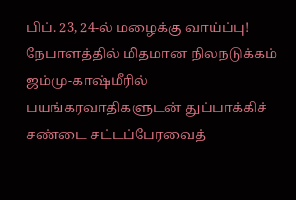பிப். 23, 24-ல் மழைக்கு வாய்ப்பு! நேபாளத்தில் மிதமான நிலநடுக்கம் ஜம்மு-காஷ்மீரில் பயங்கரவாதிகளுடன் துப்பாக்கிச் சண்டை சட்டப்பேரவைத்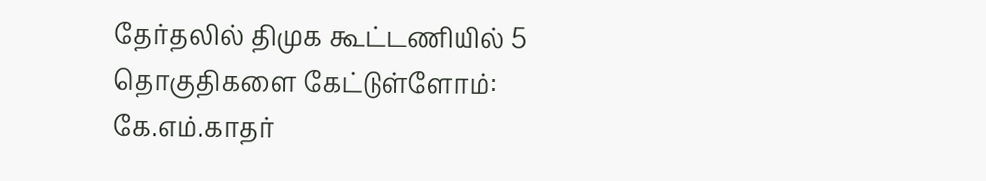தேர்தலில் திமுக கூட்டணியில் 5 தொகுதிகளை கேட்டுள்ளோம்: கே.எம்.காதர்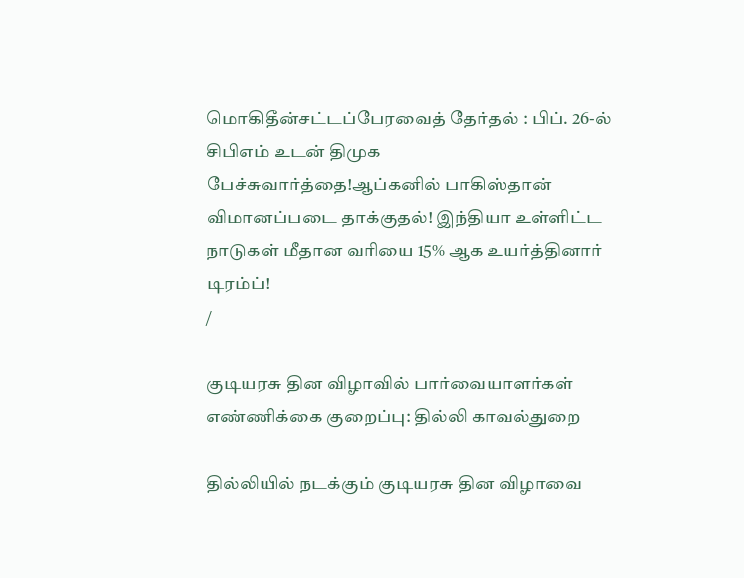மொகிதீன்சட்டப்பேரவைத் தேர்தல் : பிப். 26-ல் சிபிஎம் உடன் திமுக பேச்சுவார்த்தை!ஆப்கனில் பாகிஸ்தான் விமானப்படை தாக்குதல்! இந்தியா உள்ளிட்ட நாடுகள் மீதான வரியை 15% ஆக உயர்த்தினார் டிரம்ப்!
/

குடியரசு தின விழாவில் பார்வையாளர்கள் எண்ணிக்கை குறைப்பு: தில்லி காவல்துறை

தில்லியில் நடக்கும் குடியரசு தின விழாவை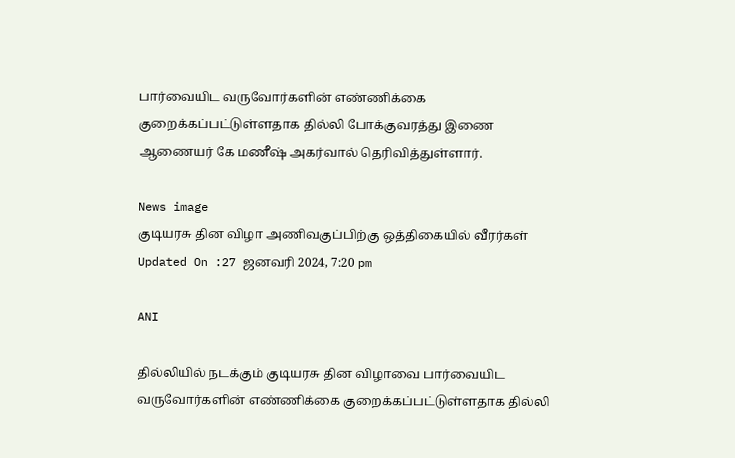பார்வையிட வருவோர்களின் எண்ணிக்கை குறைக்கப்பட்டுள்ளதாக தில்லி போக்குவரத்து இணை ஆணையர் கே மணீஷ் அகர்வால் தெரிவித்துள்ளார்.

News image
குடியரசு தின விழா அணிவகுப்பிற்கு ஒத்திகையில் வீரர்கள்
Updated On :27 ஜனவரி 2024, 7:20 pm

ANI

தில்லியில் நடக்கும் குடியரசு தின விழாவை பார்வையிட வருவோர்களின் எண்ணிக்கை குறைக்கப்பட்டுள்ளதாக தில்லி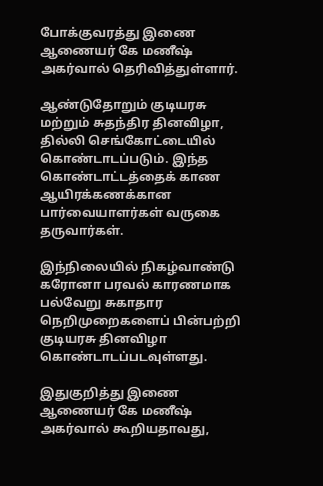போக்குவரத்து இணை ஆணையர் கே மணீஷ் அகர்வால் தெரிவித்துள்ளார்.

ஆண்டுதோறும் குடியரசு மற்றும் சுதந்திர தினவிழா, தில்லி செங்கோட்டையில் கொண்டாடப்படும். இந்த கொண்டாட்டத்தைக் காண ஆயிரக்கணக்கான பார்வையாளர்கள் வருகை தருவார்கள்.

இந்நிலையில் நிகழ்வாண்டு கரோனா பரவல் காரணமாக பல்வேறு சுகாதார நெறிமுறைகளைப் பின்பற்றி குடியரசு தினவிழா கொண்டாடப்படவுள்ளது.

இதுகுறித்து இணை ஆணையர் கே மணீஷ் அகர்வால் கூறியதாவது,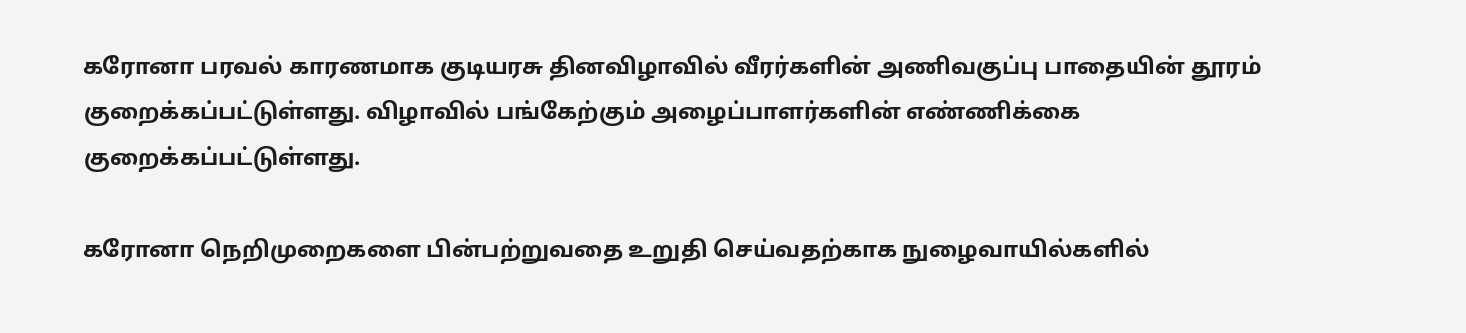கரோனா பரவல் காரணமாக குடியரசு தினவிழாவில் வீரர்களின் அணிவகுப்பு பாதையின் தூரம் குறைக்கப்பட்டுள்ளது. விழாவில் பங்கேற்கும் அழைப்பாளர்களின் எண்ணிக்கை குறைக்கப்பட்டுள்ளது.

கரோனா நெறிமுறைகளை பின்பற்றுவதை உறுதி செய்வதற்காக நுழைவாயில்களில்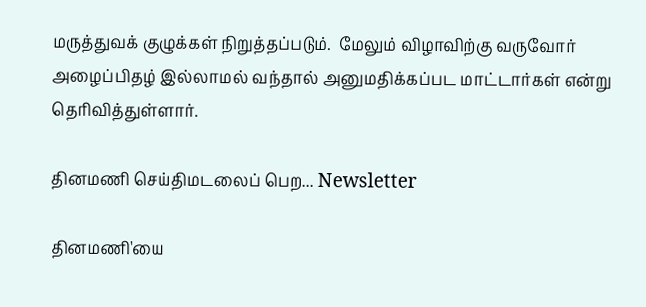மருத்துவக் குழுக்கள் நிறுத்தப்படும்.  மேலும் விழாவிற்கு வருவோர் அழைப்பிதழ் இல்லாமல் வந்தால் அனுமதிக்கப்பட மாட்டார்கள் என்று தெரிவித்துள்ளார்.

தினமணி செய்திமடலைப் பெற... Newsletter

தினமணி'யை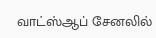வாட்ஸ்ஆப் சேனலில்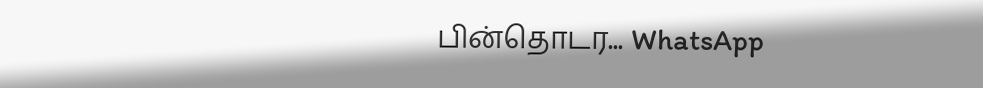பின்தொடர... WhatsApp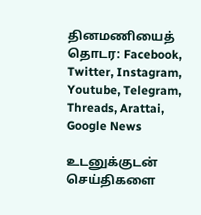தினமணியைத் தொடர: Facebook, Twitter, Instagram, Youtube, Telegram, Threads, Arattai, Google News

உடனுக்குடன் செய்திகளை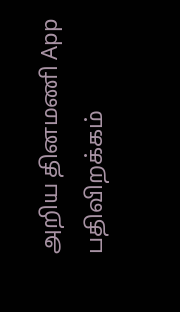அறிய தினமணி App பதிவிறக்கம்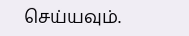செய்யவும்.